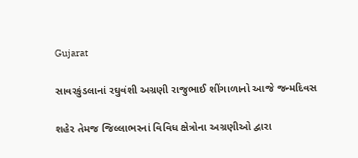Gujarat

સાવરકુંડલાનાં રઘુવંશી અગ્રણી રાજુભાઈ શીંગાળાનો આજે જન્મદિવસ

શહેર તેમજ જિલ્લાભરનાં વિવિધ ક્ષેત્રોના અગ્રણીઓ દ્વારા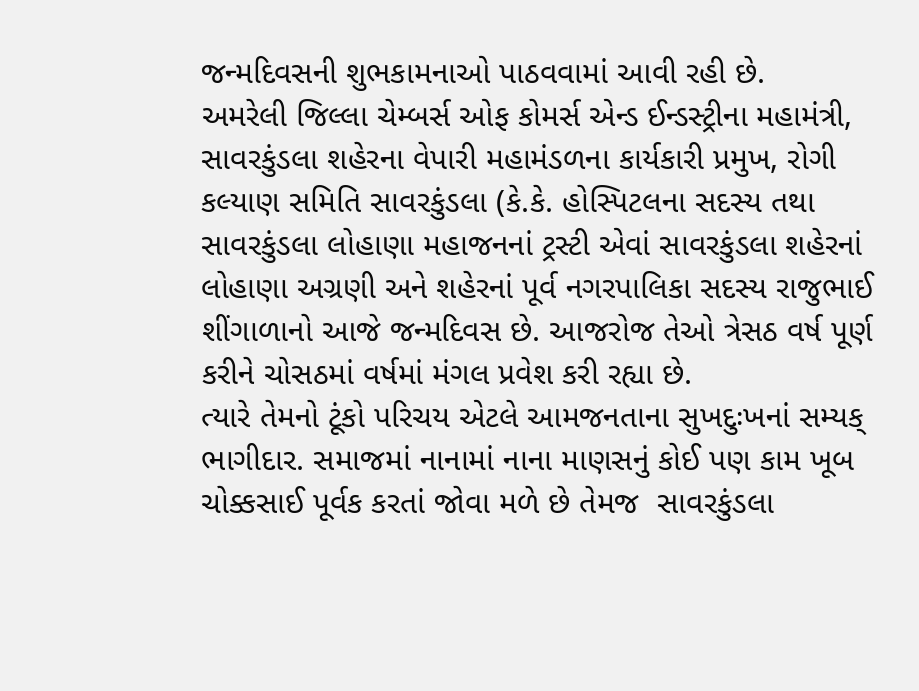જન્મદિવસની શુભકામનાઓ પાઠવવામાં આવી રહી છે.
અમરેલી જિલ્લા ચેમ્બર્સ ઓફ કોમર્સ એન્ડ ઈન્ડસ્ટ્રીના મહામંત્રી, સાવરકુંડલા શહેરના વેપારી મહામંડળના કાર્યકારી પ્રમુખ, રોગી કલ્યાણ સમિતિ સાવરકુંડલા (કે.કે. હોસ્પિટલના સદસ્ય તથા સાવરકુંડલા લોહાણા મહાજનનાં ટ્રસ્ટી એવાં સાવરકુંડલા શહેરનાં લોહાણા અગ્રણી અને શહેરનાં પૂર્વ નગરપાલિકા સદસ્ય રાજુભાઈ શીંગાળાનો આજે જન્મદિવસ છે. આજરોજ તેઓ ત્રેસઠ વર્ષ પૂર્ણ કરીને ચોસઠમાં વર્ષમાં મંગલ પ્રવેશ કરી રહ્યા છે.
ત્યારે તેમનો ટૂંકો પરિચય એટલે આમજનતાના સુખદુઃખનાં સમ્યક્ ભાગીદાર. સમાજમાં નાનામાં નાના માણસનું કોઈ પણ કામ ખૂબ ચોક્કસાઈ પૂર્વક કરતાં જોવા મળે છે તેમજ  સાવરકુંડલા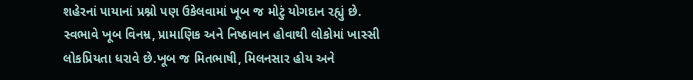શહેરનાં પાયાનાં પ્રશ્નો પણ ઉકેલવામાં ખૂબ જ મોટું યોગદાન રહ્યું છે. સ્વભાવે ખૂબ વિનમ્ર, પ્રામાણિક અને નિષ્ઠાવાન હોવાથી લોકોમાં ખાસ્સી લોકપ્રિયતા ધરાવે છે.ખૂબ જ મિતભાષી, મિલનસાર હોય અને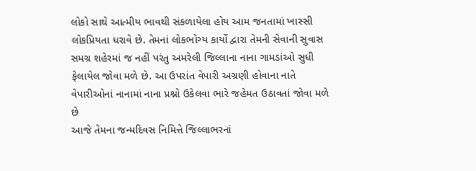લોકો સાથે આત્મીય ભાવથી સંકળાયેલા હોય આમ જનતામાં ખાસ્સી લોકપ્રિયતા ધરાવે છે. તેમનાં લોકભોગ્ય કાર્યો દ્વારા તેમની સેવાની સુવાસ સમગ્ર શહેરમાં જ નહીં પરંતુ અમરેલી જિલ્લાના નાના ગામડાંઓ સુધી ફેલાયેલ જોવા મળે છે. આ ઉપરાંત વેપારી અગ્રણી હોવાના નાતે વેપારીઓનાં નાનામાં નાના પ્રશ્નો ઉકેલવા ભારે જહેમત ઉઠાવતાં જોવા મળે છે
આજે તેમના જન્મદિવસ નિમિત્તે જિલ્લાભરનાં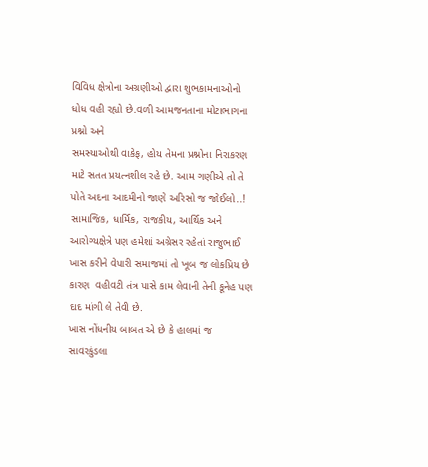વિવિધ ક્ષેત્રોના અગ્રણીઓ દ્વારા શુભકામનાઓનો ધોધ વહી રહ્યો છે.વળી આમજનતાના મોટાભાગના પ્રશ્નો અને
સમસ્યાઓથી વાકેફ, હોય તેમના પ્રશ્નોના નિરાકરણ માટે સતત પ્રયત્નશીલ રહે છે. આમ ગણીએ તો તે પોતે અદના આદમીનો જાણે અરિસો જ જોઈલો..! સામાજિક, ધાર્મિક, રાજકીય, આર્થિક અને આરોગ્યક્ષેત્રે પણ હમેશાં અગ્રેસર રહેતાં રાજુભાઈ ખાસ કરીને વેપારી સમાજમાં તો ખૂબ જ લોકપ્રિય છે કારણ  વહીવટી તંત્ર પાસે કામ લેવાની તેની કૂનેહ પણ દાદ માંગી લે તેવી છે.
ખાસ નોંધનીય બાબત એ છે કે હાલમાં જ સાવરકુંડલા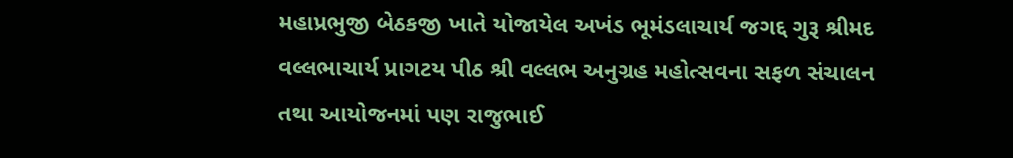મહાપ્રભુજી બેઠકજી ખાતે યોજાયેલ અખંડ ભૂમંડલાચાર્ય જગદ્દ ગુરૂ શ્રીમદ વલ્લભાચાર્ય પ્રાગટય પીઠ શ્રી વલ્લભ અનુગ્રહ મહોત્સવના સફળ સંચાલન તથા આયોજનમાં પણ રાજુભાઈ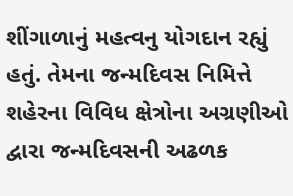શીંગાળાનું મહત્વનુ યોગદાન રહ્યું હતું. તેમના જન્મદિવસ નિમિત્તે શહેરના વિવિધ ક્ષેત્રોના અગ્રણીઓ દ્વારા જન્મદિવસની અઢળક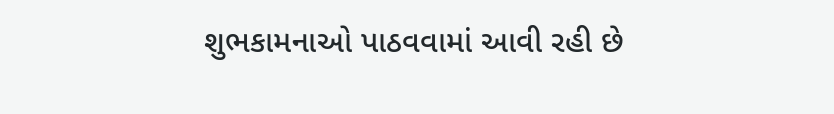શુભકામનાઓ પાઠવવામાં આવી રહી છે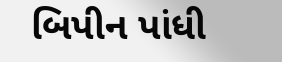બિપીન પાંધી